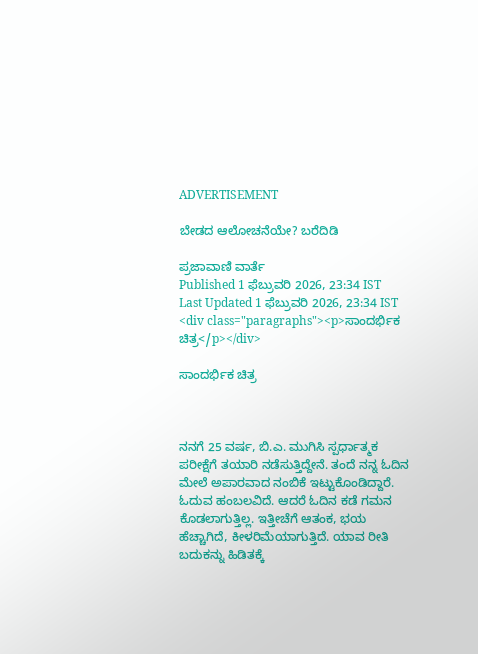ADVERTISEMENT

ಬೇಡದ ಆಲೋಚನೆಯೇ? ಬರೆದಿಡಿ

ಪ್ರಜಾವಾಣಿ ವಾರ್ತೆ
Published 1 ಫೆಬ್ರುವರಿ 2026, 23:34 IST
Last Updated 1 ಫೆಬ್ರುವರಿ 2026, 23:34 IST
<div class="paragraphs"><p>ಸಾಂದರ್ಭಿಕ ಚಿತ್ರ</p></div>

ಸಾಂದರ್ಭಿಕ ಚಿತ್ರ



ನನಗೆ 25 ವರ್ಷ, ಬಿ.ಎ. ಮುಗಿಸಿ ಸ್ಪರ್ಧಾತ್ಮಕ ಪರೀಕ್ಷೆಗೆ ತಯಾರಿ ನಡೆಸುತ್ತಿದ್ದೇನೆ. ತಂದೆ ನನ್ನ ಓದಿನ ಮೇಲೆ ಅಪಾರವಾದ ನಂಬಿಕೆ ಇಟ್ಟುಕೊಂಡಿದ್ದಾರೆ. ಓದುವ ಹಂಬಲವಿದೆ. ಆದರೆ ಓದಿನ ಕಡೆ ಗಮನ ಕೊಡಲಾಗುತ್ತಿಲ್ಲ. ಇತ್ತೀಚೆಗೆ ಆತಂಕ, ಭಯ ಹೆಚ್ಚಾಗಿದೆ, ಕೀಳರಿಮೆಯಾಗುತ್ತಿದೆ. ಯಾವ ರೀತಿ ಬದುಕನ್ನು ಹಿಡಿತಕ್ಕೆ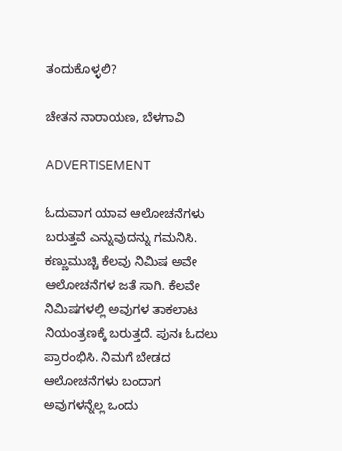ತಂದುಕೊಳ್ಳಲಿ?

ಚೇತನ ನಾರಾಯಣ‌, ಬೆಳಗಾವಿ

ADVERTISEMENT

ಓದುವಾಗ ಯಾವ ಆಲೋಚನೆಗಳು ಬರುತ್ತವೆ ಎನ್ನುವುದನ್ನು ಗಮನಿಸಿ. ಕಣ್ಣುಮುಚ್ಚಿ ಕೆಲವು ನಿಮಿಷ ಅವೇ ಆಲೋಚನೆಗಳ ಜತೆ ಸಾಗಿ. ಕೆಲವೇ ನಿಮಿಷಗಳಲ್ಲಿ ಅವುಗಳ ತಾಕಲಾಟ ನಿಯಂತ್ರಣಕ್ಕೆ ಬರುತ್ತದೆ. ಪುನಃ ಓದಲು ಪ್ರಾರಂಭಿಸಿ. ನಿಮಗೆ ಬೇಡದ ಆಲೋಚನೆಗಳು ಬಂದಾಗ ಅವುಗಳನ್ನೆಲ್ಲ ಒಂದು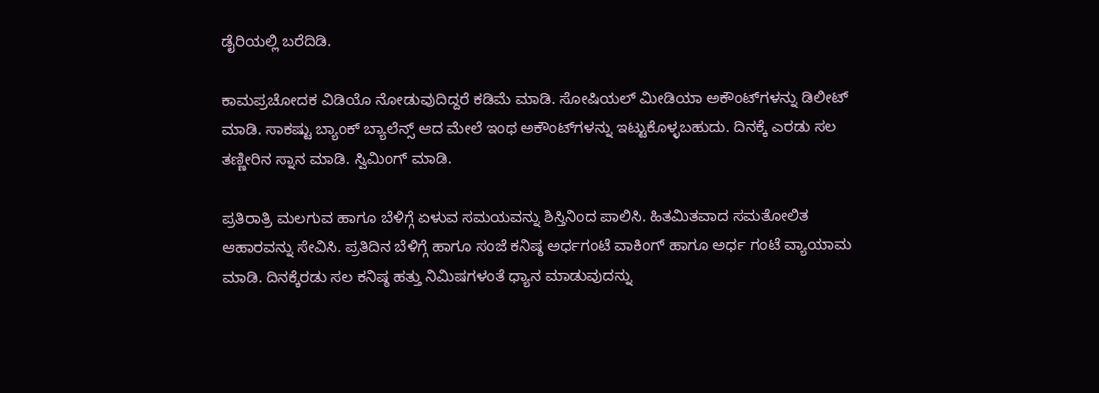ಡೈರಿಯಲ್ಲಿ ಬರೆದಿಡಿ.

ಕಾಮಪ್ರಚೋದಕ ವಿಡಿಯೊ ನೋಡುವುದಿದ್ದರೆ ಕಡಿಮೆ ಮಾಡಿ. ಸೋಷಿಯಲ್‌ ಮೀಡಿಯಾ ಅಕೌಂಟ್‌ಗಳನ್ನು ಡಿಲೀಟ್‌ ಮಾಡಿ. ಸಾಕಷ್ಟು ಬ್ಯಾಂಕ್‌ ಬ್ಯಾಲೆನ್ಸ್‌ ಆದ ಮೇಲೆ ಇಂಥ ಅಕೌಂಟ್‌ಗಳನ್ನು ಇಟ್ಟುಕೊಳ್ಳಬಹುದು. ದಿನಕ್ಕೆ ಎರಡು ಸಲ ತಣ್ಣೀರಿನ ಸ್ನಾನ ಮಾಡಿ. ಸ್ವಿಮಿಂಗ್‌ ಮಾಡಿ.

ಪ್ರತಿರಾತ್ರಿ ಮಲಗುವ ಹಾಗೂ ಬೆಳಿಗ್ಗೆ ಏಳುವ ಸಮಯವನ್ನು ಶಿಸ್ತಿನಿಂದ ಪಾಲಿಸಿ. ಹಿತಮಿತವಾದ ಸಮತೋಲಿತ ಆಹಾರವನ್ನು ಸೇವಿಸಿ. ಪ್ರತಿದಿನ ಬೆಳಿಗ್ಗೆ ಹಾಗೂ ಸಂಜೆ ಕನಿಷ್ಠ ಅರ್ಧಗಂಟೆ ವಾಕಿಂಗ್‌ ಹಾಗೂ ಅರ್ಧ ಗಂಟೆ ವ್ಯಾಯಾಮ ಮಾಡಿ. ದಿನಕ್ಕೆರಡು ಸಲ ಕನಿಷ್ಠ ಹತ್ತು ನಿಮಿಷಗಳಂತೆ ಧ್ಯಾನ ಮಾಡುವುದನ್ನು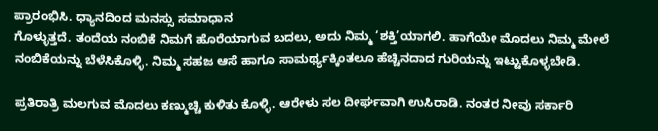ಪ್ರಾರಂಭಿಸಿ. ಧ್ಯಾನದಿಂದ ಮನಸ್ಸು ಸಮಾಧಾನ
ಗೊಳ್ಳುತ್ತದೆ. ತಂದೆಯ ನಂಬಿಕೆ ನಿಮಗೆ ಹೊರೆಯಾಗುವ ಬದಲು, ಅದು ನಿಮ್ಮ ‘ಶಕ್ತಿ’ಯಾಗಲಿ. ಹಾಗೆಯೇ ಮೊದಲು ನಿಮ್ಮ ಮೇಲೆ ನಂಬಿಕೆಯನ್ನು ಬೆಳೆಸಿಕೊಳ್ಳಿ. ನಿಮ್ಮ ಸಹಜ ಆಸೆ ಹಾಗೂ ಸಾಮರ್ಥ್ಯಕ್ಕಿಂತಲೂ ಹೆಚ್ಚಿನದಾದ ಗುರಿಯನ್ನು ಇಟ್ಟುಕೊಳ್ಳಬೇಡಿ.

ಪ್ರತಿರಾತ್ರಿ ಮಲಗುವ ಮೊದಲು ಕಣ್ಮುಚ್ಚಿ ಕುಳಿತು ಕೊಳ್ಳಿ. ಆರೇಳು ಸಲ ದೀರ್ಘವಾಗಿ ಉಸಿರಾಡಿ. ನಂತರ ನೀವು ಸರ್ಕಾರಿ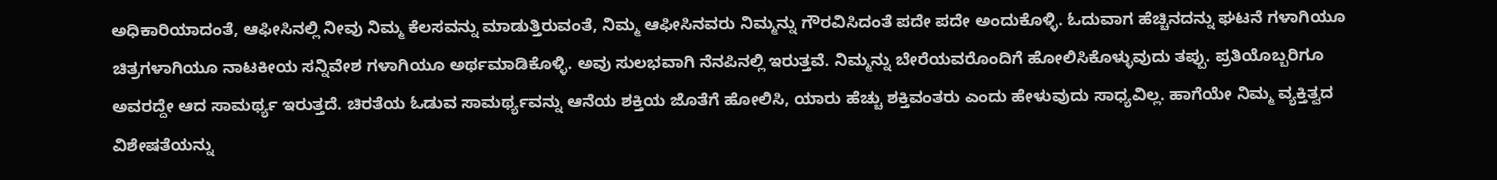ಅಧಿಕಾರಿಯಾದಂತೆ, ಆಫೀಸಿನಲ್ಲಿ ನೀವು ನಿಮ್ಮ ಕೆಲಸವನ್ನು ಮಾಡುತ್ತಿರುವಂತೆ, ನಿಮ್ಮ ಆಫೀಸಿನವರು ನಿಮ್ಮನ್ನು ಗೌರವಿಸಿದಂತೆ ಪದೇ ಪದೇ ಅಂದುಕೊಳ್ಳಿ. ಓದುವಾಗ ಹೆಚ್ಚಿನದನ್ನು ಘಟನೆ ಗಳಾಗಿಯೂ ಚಿತ್ರಗಳಾಗಿಯೂ ನಾಟಕೀಯ ಸನ್ನಿವೇಶ ಗಳಾಗಿಯೂ ಅರ್ಥಮಾಡಿಕೊಳ್ಳಿ. ಅವು ಸುಲಭವಾಗಿ ನೆನಪಿನಲ್ಲಿ ಇರುತ್ತವೆ. ನಿಮ್ಮನ್ನು ಬೇರೆಯವರೊಂದಿಗೆ ಹೋಲಿಸಿಕೊಳ್ಳುವುದು ತಪ್ಪು. ಪ್ರತಿಯೊಬ್ಬರಿಗೂ ಅವರದ್ದೇ ಆದ ಸಾಮರ್ಥ್ಯ ಇರುತ್ತದೆ. ಚಿರತೆಯ ಓಡುವ ಸಾಮರ್ಥ್ಯವನ್ನು ಆನೆಯ ಶಕ್ತಿಯ ಜೊತೆಗೆ ಹೋಲಿಸಿ, ಯಾರು ಹೆಚ್ಚು ಶಕ್ತಿವಂತರು ಎಂದು ಹೇಳುವುದು ಸಾಧ್ಯವಿಲ್ಲ. ಹಾಗೆಯೇ ನಿಮ್ಮ ವ್ಯಕ್ತಿತ್ವದ ವಿಶೇಷತೆಯನ್ನು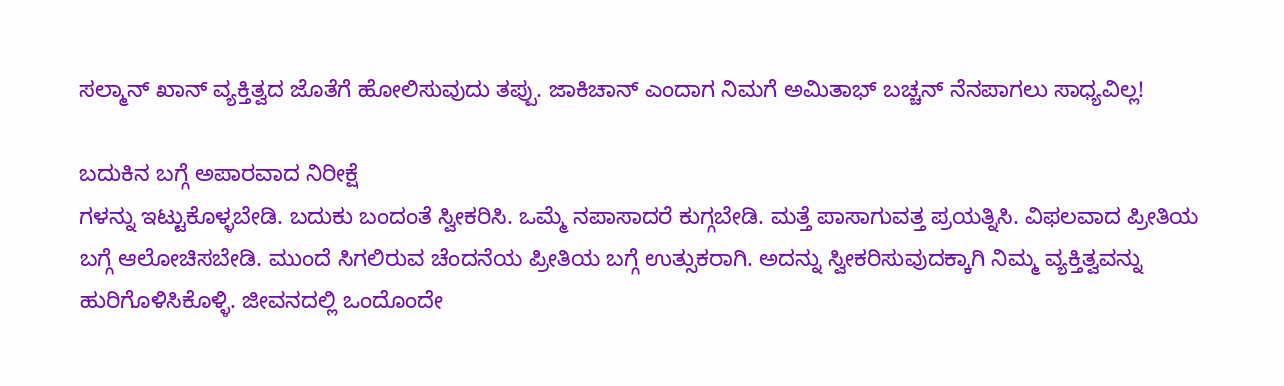ಸಲ್ಮಾನ್‌ ಖಾನ್‌ ವ್ಯಕ್ತಿತ್ವದ ಜೊತೆಗೆ ಹೋಲಿಸುವುದು ತಪ್ಪು. ಜಾಕಿಚಾನ್‌ ಎಂದಾಗ ನಿಮಗೆ ಅಮಿತಾಭ್‌ ಬಚ್ಚನ್‌ ನೆನಪಾಗಲು ಸಾಧ್ಯವಿಲ್ಲ!

ಬದುಕಿನ ಬಗ್ಗೆ ಅಪಾರವಾದ ನಿರೀಕ್ಷೆ
ಗಳನ್ನು ಇಟ್ಟುಕೊಳ್ಳಬೇಡಿ. ಬದುಕು ಬಂದಂತೆ ಸ್ವೀಕರಿಸಿ. ಒಮ್ಮೆ ನಪಾಸಾದರೆ ಕುಗ್ಗಬೇಡಿ. ಮತ್ತೆ ಪಾಸಾಗುವತ್ತ ಪ್ರಯತ್ನಿಸಿ. ವಿಫಲವಾದ ಪ್ರೀತಿಯ ಬಗ್ಗೆ ಆಲೋಚಿಸಬೇಡಿ. ಮುಂದೆ ಸಿಗಲಿರುವ ಚೆಂದನೆಯ ಪ್ರೀತಿಯ ಬಗ್ಗೆ ಉತ್ಸುಕರಾಗಿ. ಅದನ್ನು ಸ್ವೀಕರಿಸುವುದಕ್ಕಾಗಿ ನಿಮ್ಮ ವ್ಯಕ್ತಿತ್ವವನ್ನು ಹುರಿಗೊಳಿಸಿಕೊಳ್ಳಿ. ಜೀವನದಲ್ಲಿ ಒಂದೊಂದೇ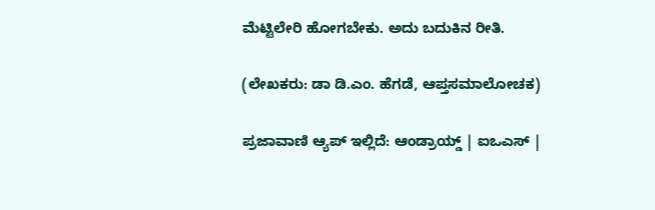ಮೆಟ್ಟಿಲೇರಿ ಹೋಗಬೇಕು. ಅದು ಬದುಕಿನ ರೀತಿ.

(ಲೇಖಕರು: ಡಾ ಡಿ.ಎಂ. ಹೆಗಡೆ, ಆಪ್ತಸಮಾಲೋಚಕ)

ಪ್ರಜಾವಾಣಿ ಆ್ಯಪ್ ಇಲ್ಲಿದೆ: ಆಂಡ್ರಾಯ್ಡ್ | ಐಒಎಸ್ |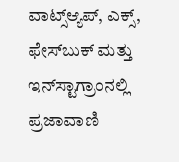ವಾಟ್ಸ್ಆ್ಯಪ್, ಎಕ್ಸ್, ಫೇಸ್‌ಬುಕ್ ಮತ್ತು ಇನ್‌ಸ್ಟಾಗ್ರಾಂನಲ್ಲಿ ಪ್ರಜಾವಾಣಿ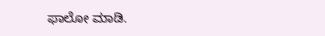ಫಾಲೋ ಮಾಡಿ.